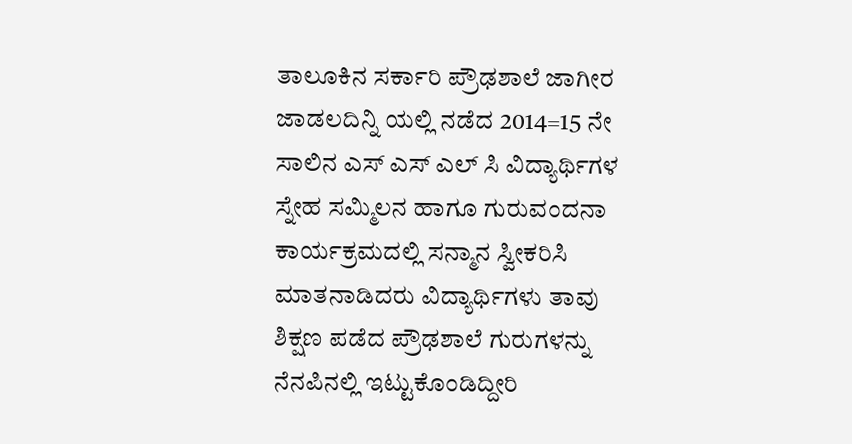ತಾಲೂಕಿನ ಸರ್ಕಾರಿ ಪ್ರೌಢಶಾಲೆ ಜಾಗೀರ ಜಾಡಲದಿನ್ನಿ ಯಲ್ಲಿ ನಡೆದ 2014=15 ನೇ ಸಾಲಿನ ಎಸ್ ಎಸ್ ಎಲ್ ಸಿ ವಿದ್ಯಾರ್ಥಿಗಳ ಸ್ನೇಹ ಸಮ್ಮಿಲನ ಹಾಗೂ ಗುರುವಂದನಾ ಕಾರ್ಯಕ್ರಮದಲ್ಲಿ ಸನ್ಮಾನ ಸ್ವೀಕರಿಸಿ ಮಾತನಾಡಿದರು ವಿದ್ಯಾರ್ಥಿಗಳು ತಾವು ಶಿಕ್ಷಣ ಪಡೆದ ಪ್ರೌಢಶಾಲೆ ಗುರುಗಳನ್ನು ನೆನಪಿನಲ್ಲಿ ಇಟ್ಟುಕೊಂಡಿದ್ದೀರಿ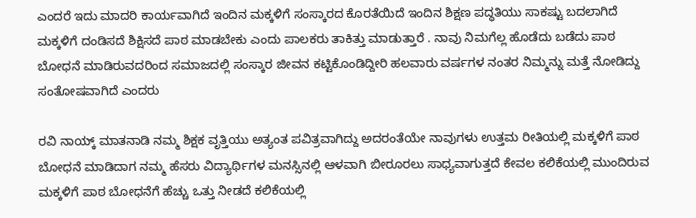ಎಂದರೆ ಇದು ಮಾದರಿ ಕಾರ್ಯವಾಗಿದೆ ಇಂದಿನ ಮಕ್ಕಳಿಗೆ ಸಂಸ್ಕಾರದ ಕೊರತೆಯಿದೆ ಇಂದಿನ ಶಿಕ್ಷಣ ಪದ್ಧತಿಯು ಸಾಕಷ್ಟು ಬದಲಾಗಿದೆ ಮಕ್ಕಳಿಗೆ ದಂಡಿಸದೆ ಶಿಕ್ಷಿಸದೆ ಪಾಠ ಮಾಡಬೇಕು ಎಂದು ಪಾಲಕರು ತಾಕಿತ್ತು ಮಾಡುತ್ತಾರೆ . ನಾವು ನಿಮಗೆಲ್ಲ ಹೊಡೆದು ಬಡೆದು ಪಾಠ ಬೋಧನೆ ಮಾಡಿರುವದರಿಂದ ಸಮಾಜದಲ್ಲಿ ಸಂಸ್ಕಾರ ಜೀವನ ಕಟ್ಟಿಕೊಂಡಿದ್ದೀರಿ ಹಲವಾರು ವರ್ಷಗಳ ನಂತರ ನಿಮ್ಮನ್ನು ಮತ್ತೆ ನೋಡಿದ್ದು ಸಂತೋಷವಾಗಿದೆ ಎಂದರು

ರವಿ ನಾಯ್ಕ್ ಮಾತನಾಡಿ ನಮ್ಮ ಶಿಕ್ಷಕ ವೃತ್ತಿಯು ಅತ್ಯಂತ ಪವಿತ್ರವಾಗಿದ್ದು ಅದರಂತೆಯೇ ನಾವುಗಳು ಉತ್ತಮ ರೀತಿಯಲ್ಲಿ ಮಕ್ಕಳಿಗೆ ಪಾಠ ಬೋಧನೆ ಮಾಡಿದಾಗ ನಮ್ಮ ಹೆಸರು ವಿದ್ಯಾರ್ಥಿಗಳ ಮನಸ್ಸಿನಲ್ಲಿ ಆಳವಾಗಿ ಬೀರೂರಲು ಸಾಧ್ಯವಾಗುತ್ತದೆ ಕೇವಲ ಕಲಿಕೆಯಲ್ಲಿ ಮುಂದಿರುವ ಮಕ್ಕಳಿಗೆ ಪಾಠ ಬೋಧನೆಗೆ ಹೆಚ್ಚು ಒತ್ತು ನೀಡದೆ ಕಲಿಕೆಯಲ್ಲಿ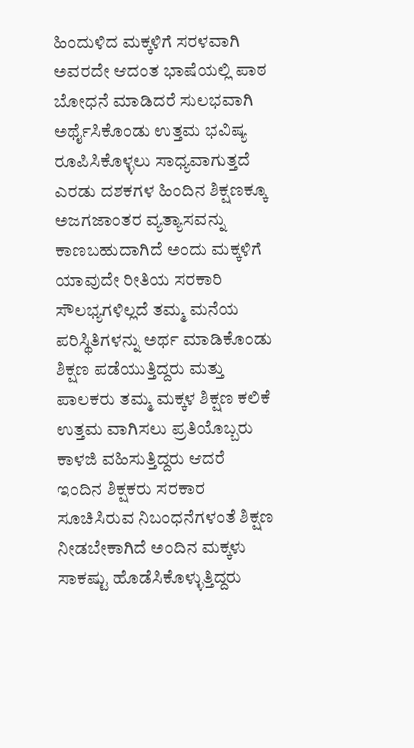ಹಿಂದುಳಿದ ಮಕ್ಕಳಿಗೆ ಸರಳವಾಗಿ ಅವರದೇ ಆದಂತ ಭಾಷೆಯಲ್ಲಿ ಪಾಠ ಬೋಧನೆ ಮಾಡಿದರೆ ಸುಲಭವಾಗಿ ಅರ್ಥೈಸಿಕೊಂಡು ಉತ್ತಮ ಭವಿಷ್ಯ ರೂಪಿಸಿಕೊಳ್ಳಲು ಸಾಧ್ಯವಾಗುತ್ತದೆ ಎರಡು ದಶಕಗಳ ಹಿಂದಿನ ಶಿಕ್ಷಣಕ್ಕೂ ಅಜಗಜಾಂತರ ವ್ಯತ್ಯಾಸವನ್ನು ಕಾಣಬಹುದಾಗಿದೆ ಅಂದು ಮಕ್ಕಳಿಗೆ ಯಾವುದೇ ರೀತಿಯ ಸರಕಾರಿ ಸೌಲಭ್ಯಗಳಿಲ್ಲದೆ ತಮ್ಮ ಮನೆಯ ಪರಿಸ್ಥಿತಿಗಳನ್ನು ಅರ್ಥ ಮಾಡಿಕೊಂಡು ಶಿಕ್ಷಣ ಪಡೆಯುತ್ತಿದ್ದರು ಮತ್ತು ಪಾಲಕರು ತಮ್ಮ ಮಕ್ಕಳ ಶಿಕ್ಷಣ ಕಲಿಕೆ ಉತ್ತಮ ವಾಗಿಸಲು ಪ್ರತಿಯೊಬ್ಬರು ಕಾಳಜಿ ವಹಿಸುತ್ತಿದ್ದರು ಆದರೆ ಇಂದಿನ ಶಿಕ್ಷಕರು ಸರಕಾರ ಸೂಚಿಸಿರುವ ನಿಬಂಧನೆಗಳಂತೆ ಶಿಕ್ಷಣ ನೀಡಬೇಕಾಗಿದೆ ಅಂದಿನ ಮಕ್ಕಳು ಸಾಕಷ್ಟು ಹೊಡೆಸಿಕೊಳ್ಳುತ್ತಿದ್ದರು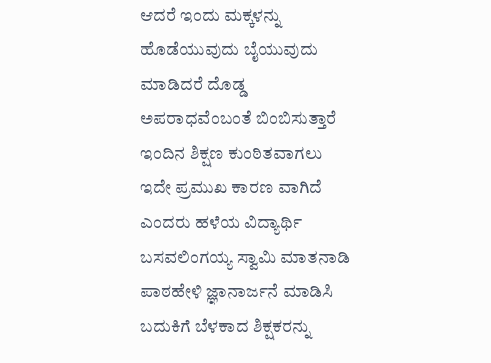ಆದರೆ ಇಂದು ಮಕ್ಕಳನ್ನು ಹೊಡೆಯುವುದು ಬೈಯುವುದು ಮಾಡಿದರೆ ದೊಡ್ಡ ಅಪರಾಧವೆಂಬಂತೆ ಬಿಂಬಿಸುತ್ತಾರೆ ಇಂದಿನ ಶಿಕ್ಷಣ ಕುಂಠಿತವಾಗಲು ಇದೇ ಪ್ರಮುಖ ಕಾರಣ ವಾಗಿದೆ ಎಂದರು ಹಳೆಯ ವಿದ್ಯಾರ್ಥಿ ಬಸವಲಿಂಗಯ್ಯ ಸ್ವಾಮಿ ಮಾತನಾಡಿ ಪಾಠಹೇಳಿ ಜ್ಞಾನಾರ್ಜನೆ ಮಾಡಿಸಿ ಬದುಕಿಗೆ ಬೆಳಕಾದ ಶಿಕ್ಷಕರನ್ನು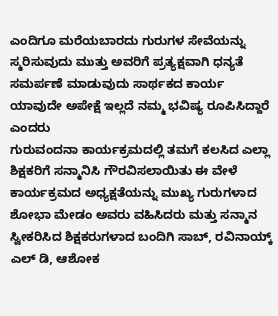ಎಂದಿಗೂ ಮರೆಯಬಾರದು ಗುರುಗಳ ಸೇವೆಯನ್ನು ಸ್ಮರಿಸುವುದು ಮುತ್ತು ಅವರಿಗೆ ಪ್ರತ್ಯಕ್ಷವಾಗಿ ಧನ್ಯತೆ ಸಮರ್ಪಣೆ ಮಾಡುವುದು ಸಾರ್ಥಕದ ಕಾರ್ಯ ಯಾವುದೇ ಅಪೇಕ್ಷೆ ಇಲ್ಲದೆ ನಮ್ಮ ಭವಿಷ್ಯ ರೂಪಿಸಿದ್ದಾರೆ ಎಂದರು
ಗುರುವಂದನಾ ಕಾರ್ಯಕ್ರಮದಲ್ಲಿ ತಮಗೆ ಕಲಸಿದ ಎಲ್ಲಾ ಶಿಕ್ಷಕರಿಗೆ ಸನ್ಮಾನಿಸಿ ಗೌರವಿಸಲಾಯಿತು ಈ ವೇಳೆ ಕಾರ್ಯಕ್ರಮದ ಅಧ್ಯಕ್ಷತೆಯನ್ನು ಮುಖ್ಯ ಗುರುಗಳಾದ ಶೋಭಾ ಮೇಡಂ ಅವರು ವಹಿಸಿದರು ಮತ್ತು ಸನ್ಮಾನ ಸ್ವೀಕರಿಸಿದ ಶಿಕ್ಷಕರುಗಳಾದ ಬಂದಿಗಿ ಸಾಬ್, ರವಿನಾಯ್ಕ್ ಎಲ್ ಡಿ, ಆಶೋಕ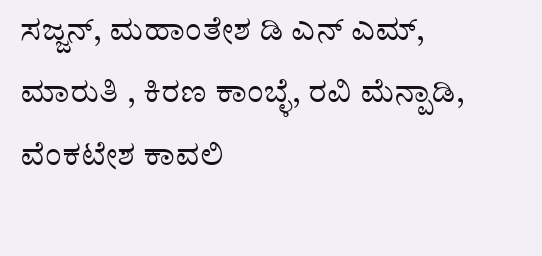ಸಜ್ಜನ್, ಮಹಾಂತೇಶ ಡಿ ಎನ್ ಎಮ್, ಮಾರುತಿ , ಕಿರಣ ಕಾಂಬ್ಳೆ, ರವಿ ಮೆನ್ಪಾಡಿ, ವೆಂಕಟೇಶ ಕಾವಲಿ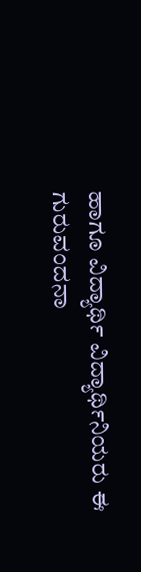ಹಾಗೂ ವಿದ್ಯಾರ್ಥಿ ವಿದ್ಯಾರ್ಥಿನಿಯರು ಈ ಗುರುವಂದನಾ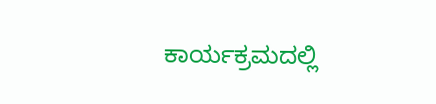ಕಾರ್ಯಕ್ರಮದಲ್ಲಿ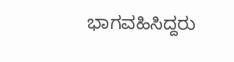ಭಾಗವಹಿಸಿದ್ದರು